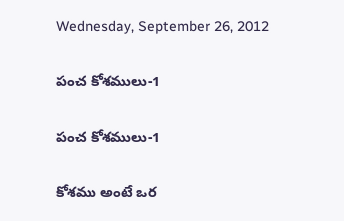Wednesday, September 26, 2012

పంచ కోశములు-1

పంచ కోశములు-1

కోశము అంటే ఒర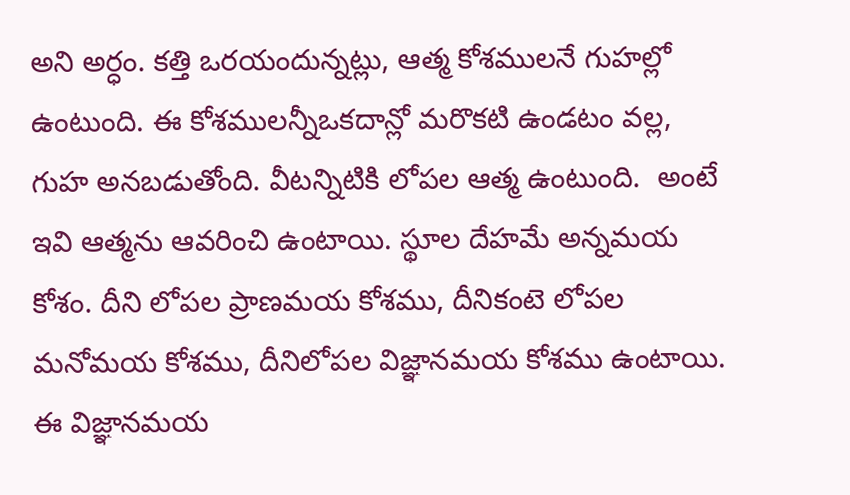అని అర్ధం. కత్తి ఒరయందున్నట్లు, ఆత్మ కోశములనే గుహల్లో ఉంటుంది. ఈ కోశములన్నీఒకదాన్లో మరొకటి ఉండటం వల్ల,  గుహ అనబడుతోంది. వీటన్నిటికి లోపల ఆత్మ ఉంటుంది.  అంటే ఇవి ఆత్మను ఆవరించి ఉంటాయి. స్థూల దేహమే అన్నమయ కోశం. దీని లోపల ప్రాణమయ కోశము, దీనికంటె లోపల మనోమయ కోశము, దీనిలోపల విజ్ఞానమయ కోశము ఉంటాయి. ఈ విజ్ఞానమయ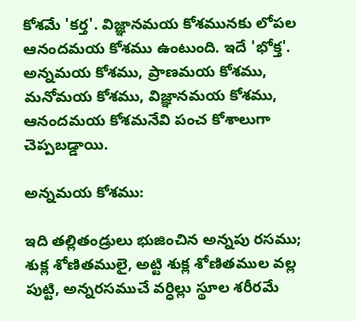కోశమే 'కర్త'. విజ్ఞానమయ కోశమునకు లోపల ఆనందమయ కోశము ఉంటుంది. ఇదే 'భోక్త'. అన్నమయ కోశము, ప్రాణమయ కోశము, మనోమయ కోశము, విజ్ఞానమయ కోశము, ఆనందమయ కోశమనేవి పంచ కోశాలుగా చెప్పబడ్డాయి.

అన్నమయ కోశము:

ఇది తల్లితండ్రులు భుజించిన అన్నపు రసము; శుక్ల శోణితములై, అట్టి శుక్ల శోణితముల వల్ల   పుట్టి, అన్నరసముచే వర్ధిల్లు స్థూల శరీరమే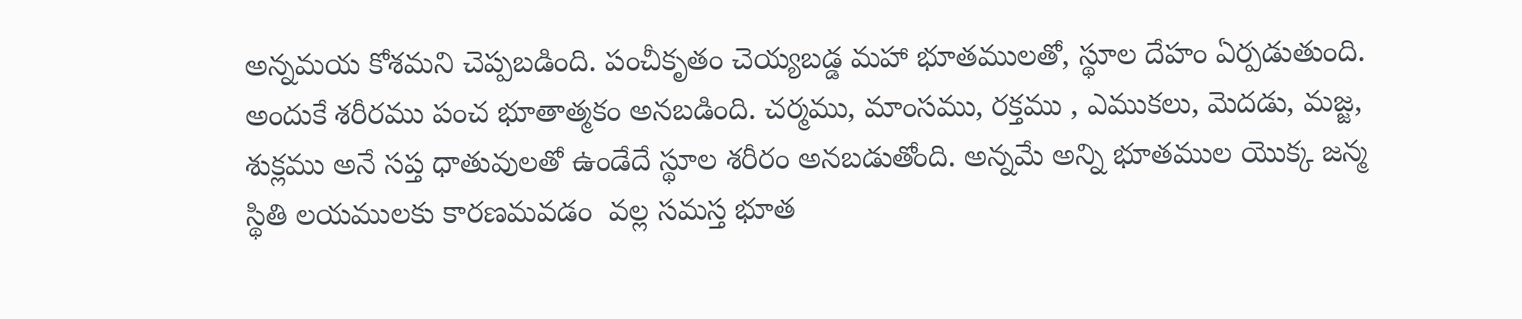అన్నమయ కోశమని చెప్పబడింది. పంచీకృతం చెయ్యబడ్డ మహా భూతములతో, స్థూల దేహం ఏర్పడుతుంది. అందుకే శరీరము పంచ భూతాత్మకం అనబడింది. చర్మము, మాంసము, రక్తము , ఎముకలు, మెదడు, మజ్జ, శుక్లము అనే సప్త ధాతువులతో ఉండేదే స్థూల శరీరం అనబడుతోంది. అన్నమే అన్ని భూతముల యొక్క జన్మ స్థితి లయములకు కారణమవడం  వల్ల సమస్త భూత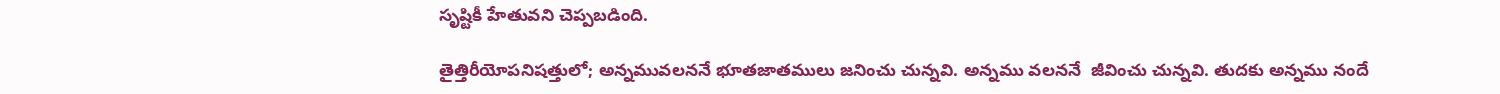సృష్టికీ హేతువని చెప్పబడింది.

తైత్తిరీయోపనిషత్తులో; అన్నమువలననే భూతజాతములు జనించు చున్నవి. అన్నము వలననే  జీవించు చున్నవి. తుదకు అన్నము నందే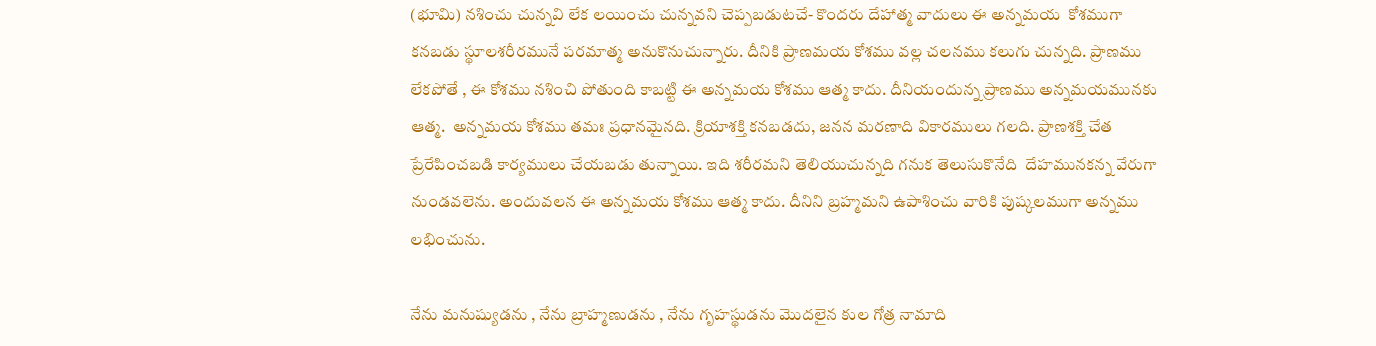(భూమి) నశించు చున్నవి లేక లయించు చున్నవని చెప్పబడుటచే- కొందరు దేహాత్మ వాదులు ఈ అన్నమయ  కోశముగా కనబడు స్థూలశరీరమునే పరమాత్మ అనుకొనుచున్నారు. దీనికి ప్రాణమయ కోశము వల్ల చలనము కలుగు చున్నది. ప్రాణము లేకపోతే , ఈ కోశము నశించి పోతుంది కాబట్టి ఈ అన్నమయ కోశము ఆత్మ కాదు. దీనియందున్న ప్రాణము అన్నమయమునకు ఆత్మ.  అన్నమయ కోశము తమః ప్రధానమైనది. క్రియాశక్తి కనబడదు, జనన మరణాది వికారములు గలది. ప్రాణశక్తి చేత ప్రేరేపించబడి కార్యములు చేయబడు తున్నాయి. ఇది శరీరమని తెలియుచున్నది గనుక తెలుసుకొనేది  దేహమునకన్న వేరుగా నుండవలెను. అందువలన ఈ అన్నమయ కోశము ఆత్మ కాదు. దీనిని బ్రహ్మమని ఉపాశించు వారికి పుష్కలముగా అన్నము లభించును.

నేను మనుష్యుడను , నేను బ్రాహ్మణుడను , నేను గృహస్థుడను మొదలైన కుల గోత్ర నామాది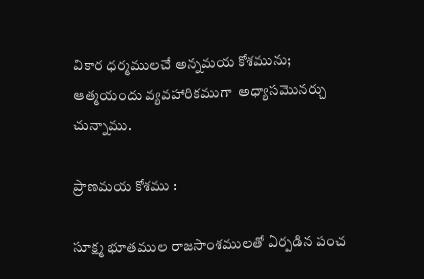వికార ధర్మములచే అన్నమయ కోశమును; ఆత్మయందు వ్యవహారికముగా  అధ్యాసమొనర్చు చున్నాము.

ప్రాణమయ కోశము :

సూక్ష్మ భూతముల రాజసాంశములతో ఏర్పడిన పంచ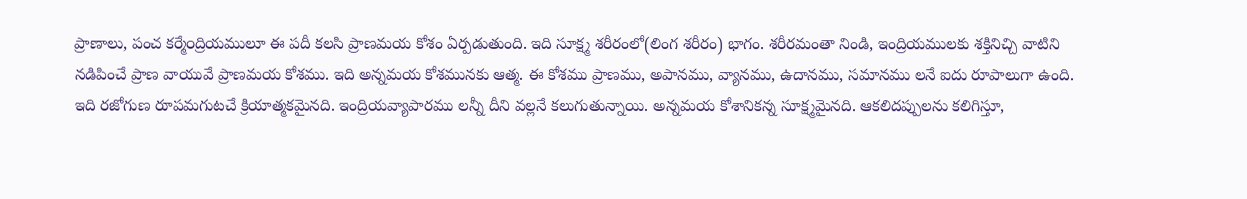ప్రాణాలు, పంచ కర్మే౦ద్రియములూ ఈ పదీ కలసి ప్రాణమయ కోశం ఏర్పడుతుంది. ఇది సూక్ష్మ శరీరంలో(లింగ శరీరం) భాగం. శరీరమంతా నిండి, ఇంద్రియములకు శక్తినిచ్చి వాటిని నడిపించే ప్రాణ వాయువే ప్రాణమయ కోశము. ఇది అన్నమయ కోశమునకు ఆత్మ. ఈ కోశము ప్రాణము, అపానము, వ్యానము, ఉదానము, సమానము లనే ఐదు రూపాలుగా ఉంది. ఇది రజోగుణ రూపమగుటచే క్రియాత్మకమైనది. ఇంద్రియవ్యాపారము లన్నీ దీని వల్లనే కలుగుతున్నాయి. అన్నమయ కోశానికన్న సూక్ష్మమైనది. ఆకలిదప్పులను కలిగిస్తూ,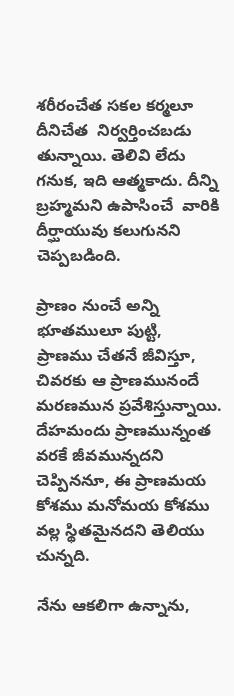శరీరంచేత సకల కర్మలూ దీనిచేత  నిర్వర్తించబడు తున్నాయి. తెలివి లేదు  గనుక, ఇది ఆత్మకాదు. దీన్ని బ్రహ్మమని ఉపాసించే  వారికి దీర్ఘాయువు కలుగునని చెప్పబడింది.

ప్రాణం నుంచే అన్ని భూతములూ పుట్టి, ప్రాణము చేతనే జీవిస్తూ, చివరకు ఆ ప్రాణమునందే మరణమున ప్రవేశిస్తున్నాయి. దేహమందు ప్రాణమున్నంత వరకే జీవమున్నదని చెప్పిననూ, ఈ ప్రాణమయ కోశము మనోమయ కోశము వల్ల స్థితమైనదని తెలియు చున్నది.

నేను ఆకలిగా ఉన్నాను,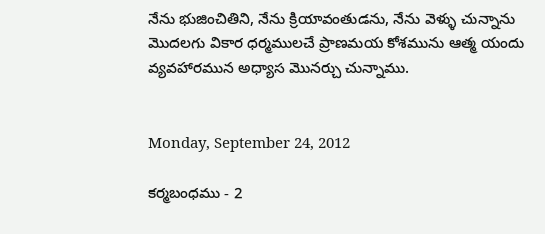నేను భుజించితిని, నేను క్రియావంతుడను, నేను వెళ్ళు చున్నాను మొదలగు వికార ధర్మములచే ప్రాణమయ కోశమును ఆత్మ యందు వ్యవహారమున అధ్యాస మొనర్చు చున్నాము.


Monday, September 24, 2012

కర్మబంధము - 2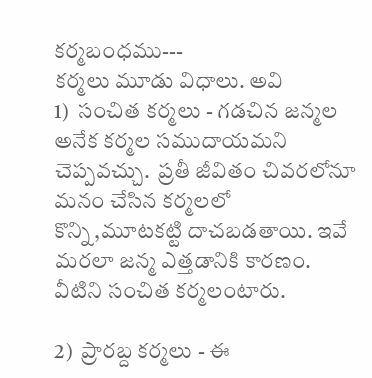కర్మబంధము---
కర్మలు మూడు విధాలు. అవి
1)  సంచిత కర్మలు - గడచిన జన్మల అనేక కర్మల సముదాయమని చెప్పవచ్చు.  ప్రతీ జీవితం చివరలోనూ మనం చేసిన కర్మలలో కొన్ని,మూటకట్టి దాచబడతాయి. ఇవే మరలా జన్మ ఎత్తడానికి కారణం. వీటిని సంచిత కర్మలంటారు.

2)  ప్రారబ్ద కర్మలు - ఈ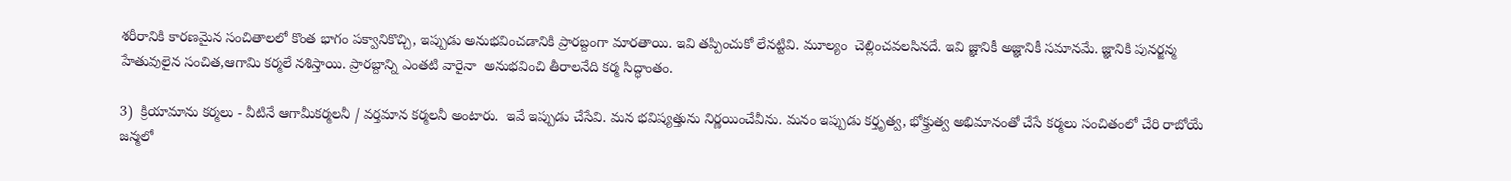శరీరానికి కారణమైన సంచితాలలో కొంత భాగం పక్వానికొచ్చి, ఇప్పుడు అనుభవించడానికి ప్రారబ్దంగా మారతాయి. ఇవి తప్పించుకో లేనట్టివి. మూల్యం  చెల్లించవలసినదే. ఇవి జ్ఞానికీ అజ్ఞానికీ సమానమే. జ్ఞానికి పునర్జన్మ హేతువులైన సంచిత,ఆగామి కర్మలే నశిస్తాయి. ప్రారబ్దాన్ని ఎంతటి వారైనా  అనుభవించి తీరాలనేది కర్మ సిద్ధాంతం.

3)  క్రియామాను కర్మలు - వీటినే ఆగామీకర్మలనీ / వర్తమాన కర్మలనీ అంటారు.  ఇవే ఇప్పుడు చేసేవి. మన భవిష్యత్తును నిర్ణయించేవీను. మనం ఇప్పుడు కర్తృత్వ, భోక్త్రుత్వ అభిమానంతో చేసే కర్మలు సంచితంలో చేరి రాబోయే జన్మలో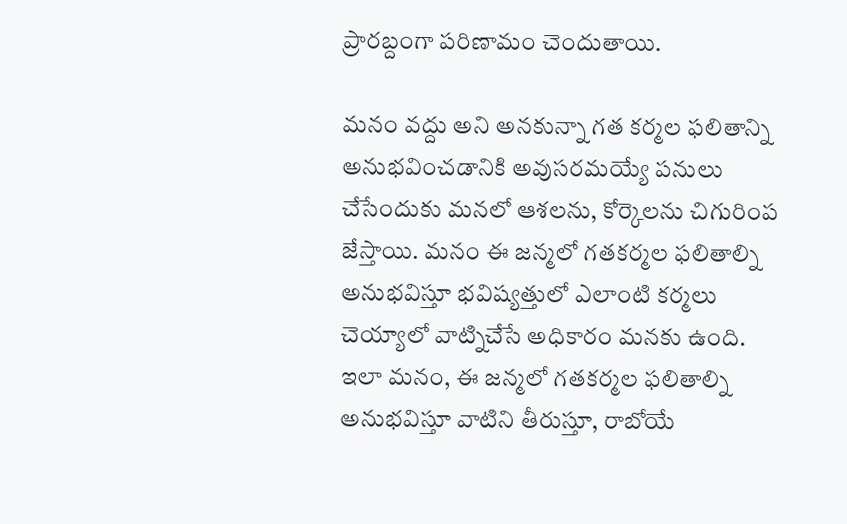ప్రారబ్దంగా పరిణామం చెందుతాయి.

మనం వద్దు అని అనకున్నా గత కర్మల ఫలితాన్ని అనుభవించడానికి అవుసరమయ్యే పనులు చేసేందుకు మనలో ఆశలను, కోర్కెలను చిగురింప జేస్తాయి. మనం ఈ జన్మలో గతకర్మల ఫలితాల్ని అనుభవిస్తూ భవిష్యత్తులో ఎలాంటి కర్మలు చెయ్యాలో వాట్నిచేసే అధికారం మనకు ఉంది. ఇలా మనం, ఈ జన్మలో గతకర్మల ఫలితాల్ని అనుభవిస్తూ వాటిని తీరుస్తూ, రాబోయే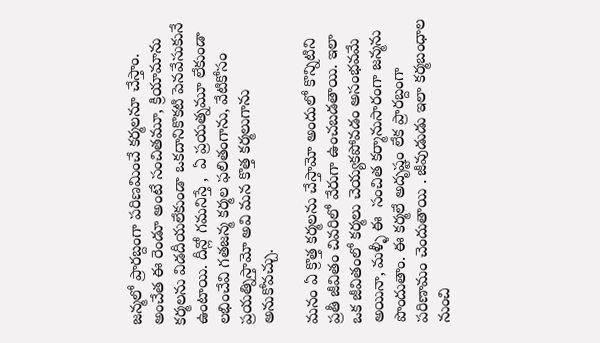జన్మలో ప్రారబ్దంగా పరిణమించే కర్మలనూ చేస్తాం. అంచేత ఈ రెండూ అంటే సంచితమూ, క్రియామాను కర్మలను విడదీయలేకుండా ఒకదానికొకటి పెనవేసుకునే ఉంటాయి. దీన్లో గమనిస్తే ,  ఏ ప్రయత్నమూ లేకుండా లభించేవి గతజన్మ కర్మల ఫలితంగాను, వేటికోసం ప్రయత్నిస్తామో అవి మన కొత్త కర్మలుగాను అనుకోవచ్చు.

మనం ఏ క్రొత్త కర్మలను చేస్తామో అందులో కొన్నిటిని ప్రతీ జీవితం చివరిలో వేరుగా ఉంచబడతాయి. ఇలా ఒక జీవితంలో కర్మలు చెయ్యకపోవడం అసంభవమే అయినా, మళ్ళీ ఈ  సంచిత కర్మానుసారంగా జన్మను పొందుతాం. ఈ కర్మలే అదృష్టం లేక ప్రారబ్దంగా పరిణామం చెందుతాయి . జీవుడుడు ఇలా కర్మబంధాల నుంచి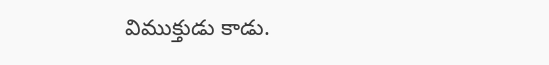విముక్తుడు కాడు.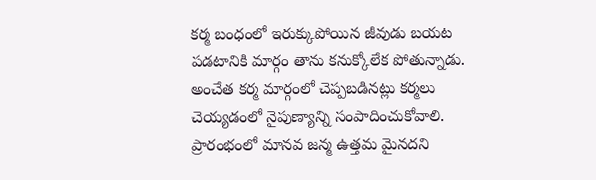కర్మ బంధంలో ఇరుక్కుపోయిన జీవుడు బయట పడటానికి మార్గం తాను కనుక్కోలేక పోతున్నాడు. అంచేత కర్మ మార్గంలో చెప్పబడినట్లు కర్మలు చెయ్యడంలో నైపుణ్యాన్ని సంపాదించుకోవాలి.  ప్రారంభంలో మానవ జన్మ ఉత్తమ మైనదని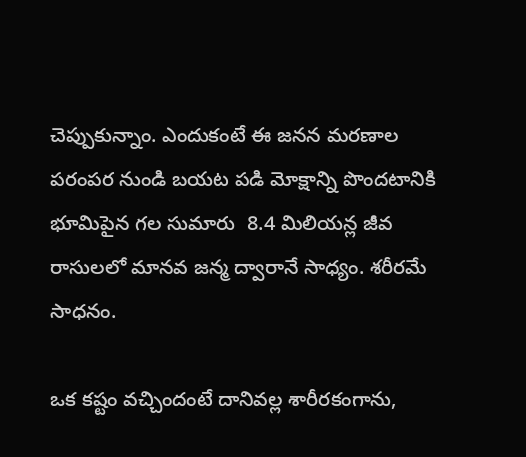చెప్పుకున్నాం. ఎందుకంటే ఈ జనన మరణాల పరంపర నుండి బయట పడి మోక్షాన్ని పొందటానికి భూమిపైన గల సుమారు  8.4 మిలియన్ల జీవ రాసులలో మానవ జన్మ ద్వారానే సాధ్యం. శరీరమే సాధనం.

ఒక కష్టం వచ్చిందంటే దానివల్ల శారీరకంగాను,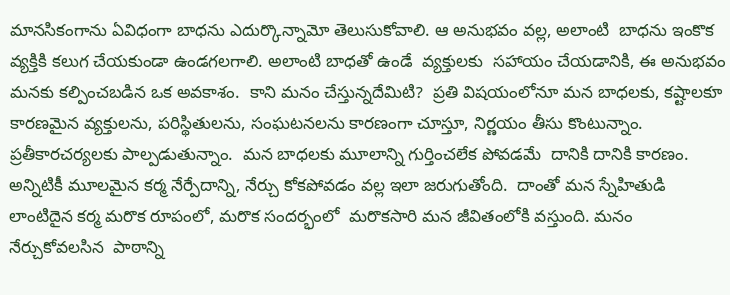మానసికంగాను ఏవిధంగా బాధను ఎదుర్కొన్నామో తెలుసుకోవాలి. ఆ అనుభవం వల్ల, అలాంటి  బాధను ఇంకొక వ్యక్తికి కలుగ చేయకుండా ఉండగలగాలి. అలాంటి బాధతో ఉండే  వ్యక్తులకు  సహాయం చేయడానికి, ఈ అనుభవం మనకు కల్పించబడిన ఒక అవకాశం.  కాని మనం చేస్తున్నదేమిటి?  ప్రతి విషయంలోనూ మన బాధలకు, కష్టాలకూ కారణమైన వ్యక్తులను, పరిస్థితులను, సంఘటనలను కారణంగా చూస్తూ, నిర్ణయం తీసు కొంటున్నాం. ప్రతీకారచర్యలకు పాల్పడుతున్నాం.  మన బాధలకు మూలాన్ని గుర్తించలేక పోవడమే  దానికి దానికి కారణం. అన్నిటికీ మూలమైన కర్మ నేర్పేదాన్ని, నేర్చు కోకపోవడం వల్ల ఇలా జరుగుతోంది.  దాంతో మన స్నేహితుడి లాంటిదైన కర్మ మరొక రూపంలో, మరొక సందర్భంలో  మరొకసారి మన జీవితంలోకి వస్తుంది. మనం నేర్చుకోవలసిన  పాఠాన్ని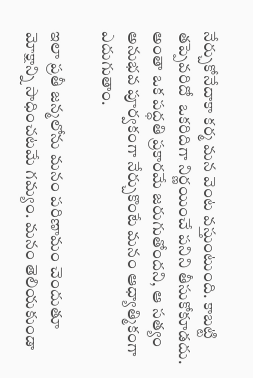నేర్చుకోనేదాకా కర్మ మన వెంట వస్తుంటుంది. కాబట్టి తప్పెవరిదో  ఒకరిదిగా నిర్ణయించే పనిని తీసుకోకూడదు. అంతా ఒక పద్ధతి ప్రకారమే జరుగుతోందని, ఆ సత్యం అనుభవ పూర్వకంగా నేర్చుకొంటే మనం ఆధ్యాత్మికంగా ఎదుగుతాం.

ఇలా ప్రతీ జన్మలోను మనం పరిణామం చెందుతూ మోక్షాన్ని సాధించటమే గమ్యం. మనం తెలియకుండా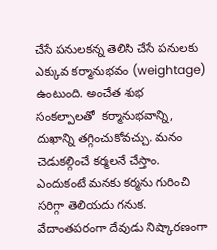చేసే పనులకన్న తెలిసి చేసే పనులకు ఎక్కువ కర్మానుభవం (weightage) ఉంటుంది. అంచేత శుభ సంకల్పాలతో  కర్మానుభవాన్ని, దుఖాన్ని తగ్గించుకోవచ్చు. మనం చెడుకల్గించే కర్మలనే చేస్తాం. ఎందుకంటే మనకు కర్మను గురించి సరిగ్గా తెలియదు గనుక. వేదాంతపరంగా దేవుడు నిష్కారణంగా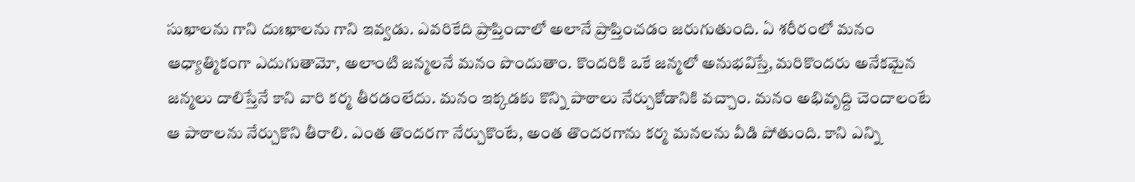సుఖాలను గాని దుఃఖాలను గాని ఇవ్వడు. ఎవరికేది ప్రాప్తించాలో అలానే ప్రాప్తించడం జరుగుతుంది. ఏ శరీరంలో మనం ఆధ్యాత్మికంగా ఎదుగుతామో, అలాంటి జన్మలనే మనం పొందుతాం. కొందరికి ఒకే జన్మలో అనుభవిస్తే, మరికొందరు అనేకమైన జన్మలు దాలిస్తేనే కాని వారి కర్మ తీరడంలేదు. మనం ఇక్కడకు కొన్ని పాఠాలు నేర్చుకోడానికి వచ్చాం. మనం అభివృద్ది చెందాలంటే ఆ పాఠాలను నేర్చుకొని తీరాలి. ఎంత తొందరగా నేర్చుకొంటే, అంత తొందరగాను కర్మ మనలను వీడి పోతుంది. కాని ఎన్ని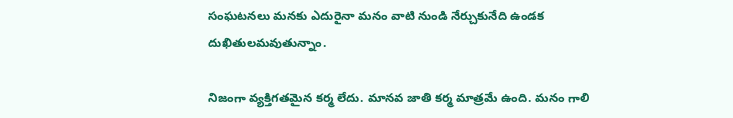సంఘటనలు మనకు ఎదురైనా మనం వాటి నుండి నేర్చుకునేది ఉండక దుఖితులమవుతున్నాం.

నిజంగా వ్యక్తిగతమైన కర్మ లేదు. మానవ జాతి కర్మ మాత్రమే ఉంది. మనం గాలి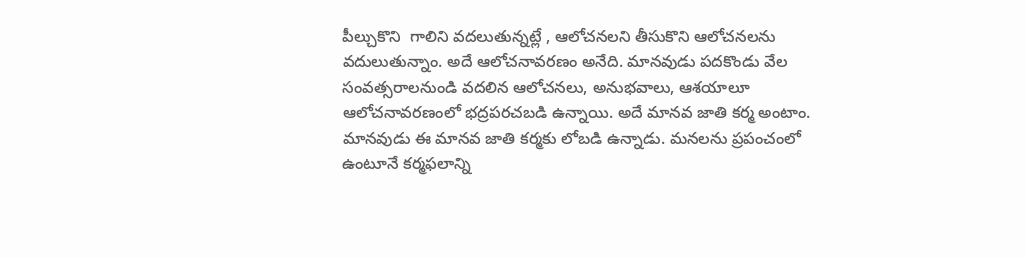పీల్చుకొని  గాలిని వదలుతున్నట్లే , ఆలోచనలని తీసుకొని ఆలోచనలను వదులుతున్నాం. అదే ఆలోచనావరణం అనేది. మానవుడు పదకొండు వేల సంవత్సరాలనుండి వదలిన ఆలోచనలు, అనుభవాలు, ఆశయాలూ ఆలోచనావరణంలో భద్రపరచబడి ఉన్నాయి. అదే మానవ జాతి కర్మ అంటాం. మానవుడు ఈ మానవ జాతి కర్మకు లోబడి ఉన్నాడు. మనలను ప్రపంచంలో ఉంటూనే కర్మఫలాన్ని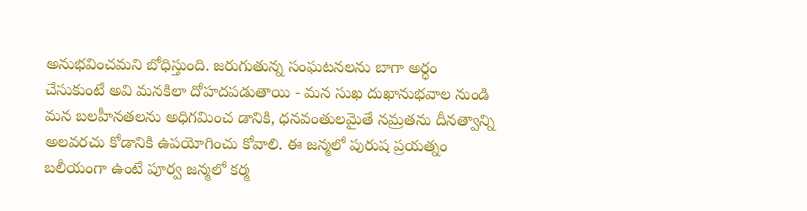అనుభవించమని బోధిస్తుంది. జరుగుతున్న సంఘటనలను బాగా అర్ధం చేసుకుంటే అవి మనకిలా దోహదపడుతాయి - మన సుఖ దుఖానుభవాల నుండి మన బలహీనతలను అధిగమించ డానికి, ధనవంతులమైతే నమ్రతను దీనత్వాన్ని అలవరచు కోడానికి ఉపయోగించు కోవాలి. ఈ జన్మలో పురుష ప్రయత్నం బలీయంగా ఉంటే పూర్వ జన్మలో కర్మ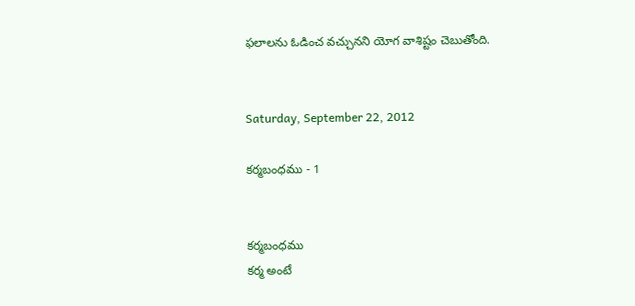ఫలాలను ఓడించ వచ్చునని యోగ వాశిష్టం చెబుతోంది.


Saturday, September 22, 2012

కర్మబంధము - 1


కర్మబంధము
కర్మ అంటే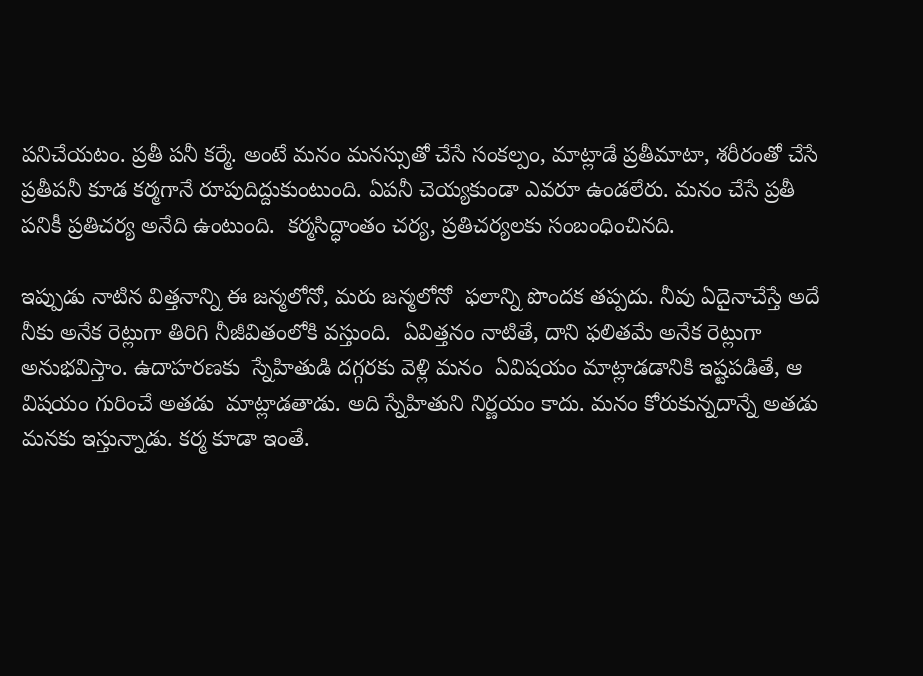పనిచేయటం. ప్రతీ పనీ కర్మే. అంటే మనం మనస్సుతో చేసే సంకల్పం, మాట్లాడే ప్రతీమాటా, శరీరంతో చేసే ప్రతీపనీ కూడ కర్మగానే రూపుదిద్దుకుంటుంది. ఏపనీ చెయ్యకుండా ఎవరూ ఉండలేరు. మనం చేసే ప్రతీ పనికీ ప్రతిచర్య అనేది ఉంటుంది.  కర్మసిద్ధాంతం చర్య, ప్రతిచర్యలకు సంబంధించినది.

ఇప్పుడు నాటిన విత్తనాన్ని ఈ జన్మలోనో, మరు జన్మలోనో  ఫలాన్ని పొందక తప్పదు. నీవు ఏదైనాచేస్తే అదే
నీకు అనేక రెట్లుగా తిరిగి నీజీవితంలోకి వస్తుంది.  ఏవిత్తనం నాటితే, దాని ఫలితమే అనేక రెట్లుగా అనుభవిస్తాం. ఉదాహరణకు  స్నేహితుడి దగ్గరకు వెళ్లి మనం  ఏవిషయం మాట్లాడడానికి ఇష్టపడితే, ఆ విషయం గురించే అతడు  మాట్లాడతాడు. అది స్నేహితుని నిర్ణయం కాదు. మనం కోరుకున్నదాన్నే అతడు మనకు ఇస్తున్నాడు. కర్మ కూడా ఇంతే.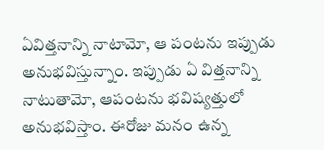ఏవిత్తనాన్ని నాటామో, ఆ పంటను ఇప్పుడు అనుభవిస్తున్నాం. ఇప్పుడు ఏ విత్తనాన్ని నాటుతామో, ఆపంటను భవిష్యత్తులో అనుభవిస్తాం. ఈరోజు మనం ఉన్న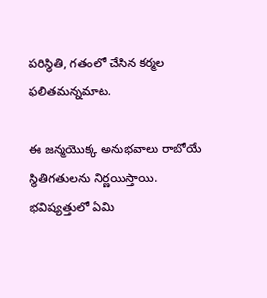పరిస్థితి, గతంలో చేసిన కర్మల ఫలితమన్నమాట.

ఈ జన్మయొక్క అనుభవాలు రాబోయే స్థితిగతులను నిర్ణయిస్తాయి. భవిష్యత్తులో ఏమి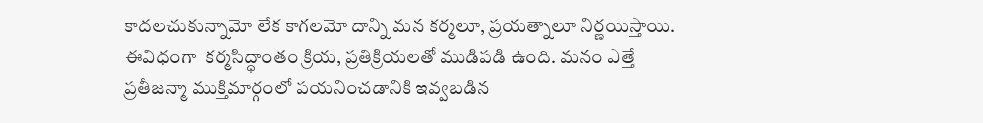కాదలచుకున్నామో లేక కాగలమో దాన్ని మన కర్మలూ, ప్రయత్నాలూ నిర్ణయిస్తాయి. ఈవిధంగా  కర్మసిద్ధాంతం క్రియ, ప్రతిక్రియలతో ముడిపడి ఉంది. మనం ఎత్తే ప్రతీజన్మా ముక్తిమార్గంలో పయనించడానికి ఇవ్వబడిన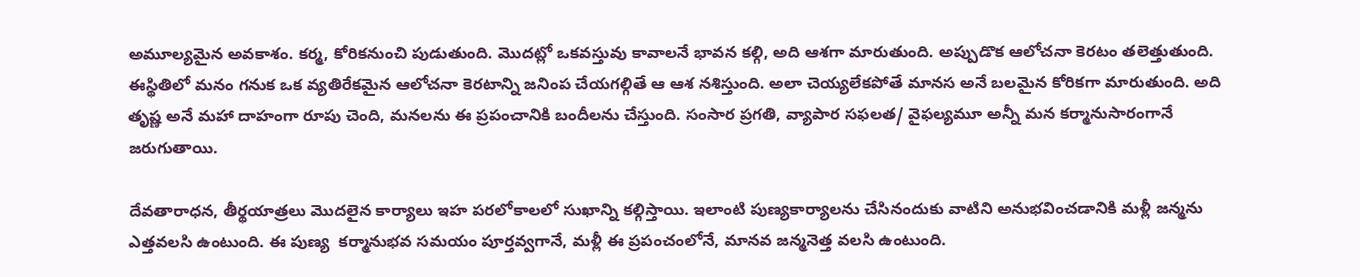అమూల్యమైన అవకాశం. కర్మ, కోరికనుంచి పుడుతుంది. మొదట్లో ఒకవస్తువు కావాలనే భావన కల్గి, అది ఆశగా మారుతుంది. అప్పుడొక ఆలోచనా కెరటం తలెత్తుతుంది. ఈస్థితిలో మనం గనుక ఒక వ్యతిరేకమైన ఆలోచనా కెరటాన్ని జనింప చేయగల్గితే ఆ ఆశ నశిస్తుంది. అలా చెయ్యలేకపోతే మానస అనే బలమైన కోరికగా మారుతుంది. అది తృష్ణ అనే మహా దాహంగా రూపు చెంది, మనలను ఈ ప్రపంచానికి బందీలను చేస్తుంది. సంసార ప్రగతి, వ్యాపార సఫలత/ వైఫల్యమూ అన్నీ మన కర్మానుసారంగానే జరుగుతాయి.

దేవతారాధన, తీర్థయాత్రలు మొదలైన కార్యాలు ఇహ పరలోకాలలో సుఖాన్ని కల్గిస్తాయి. ఇలాంటి పుణ్యకార్యాలను చేసినందుకు వాటిని అనుభవించడానికి మళ్లీ జన్మను ఎత్తవలసి ఉంటుంది. ఈ పుణ్య  కర్మానుభవ సమయం పూర్తవ్వగానే, మళ్లీ ఈ ప్రపంచంలోనే, మానవ జన్మనెత్త వలసి ఉంటుంది.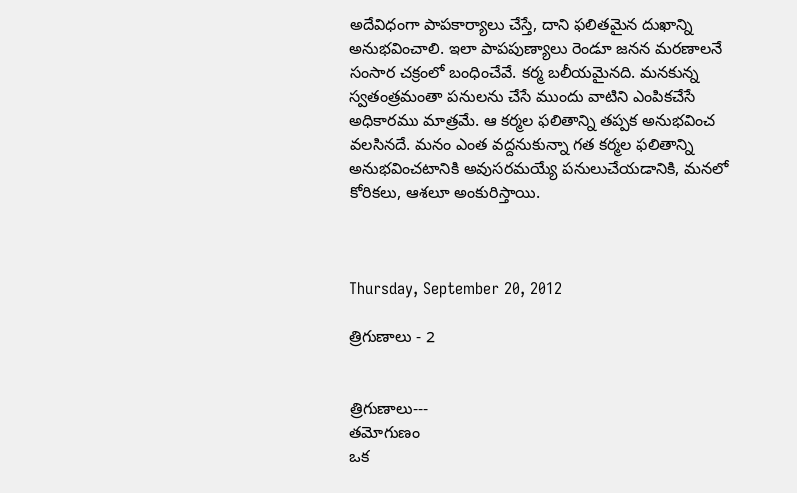అదేవిధంగా పాపకార్యాలు చేస్తే, దాని ఫలితమైన దుఖాన్ని అనుభవించాలి. ఇలా పాపపుణ్యాలు రెండూ జనన మరణాలనే సంసార చక్రంలో బంధించేవే. కర్మ బలీయమైనది. మనకున్న స్వతంత్రమంతా పనులను చేసే ముందు వాటిని ఎంపికచేసే అధికారము మాత్రమే. ఆ కర్మల ఫలితాన్ని తప్పక అనుభవించ వలసినదే. మనం ఎంత వద్దనుకున్నా గత కర్మల ఫలితాన్ని అనుభవించటానికి అవుసరమయ్యే పనులుచేయడానికి, మనలో కోరికలు, ఆశలూ అంకురిస్తాయి.



Thursday, September 20, 2012

త్రిగుణాలు - 2


త్రిగుణాలు---
తమోగుణం
ఒక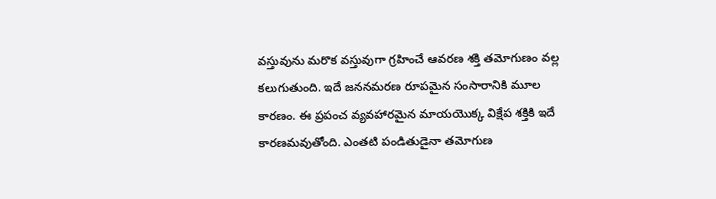వస్తువును మరొక వస్తువుగా గ్రహించే ఆవరణ శక్తి తమోగుణం వల్ల కలుగుతుంది. ఇదే జననమరణ రూపమైన సంసారానికి మూల కారణం. ఈ ప్రపంచ వ్యవహారమైన మాయయొక్క విక్షేప శక్తికి ఇదే కారణమవుతోంది. ఎంతటి పండితుడైనా తమోగుణ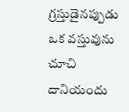గ్రస్తుడైనప్పుడు ఒక వస్తువును చూచి దానియందు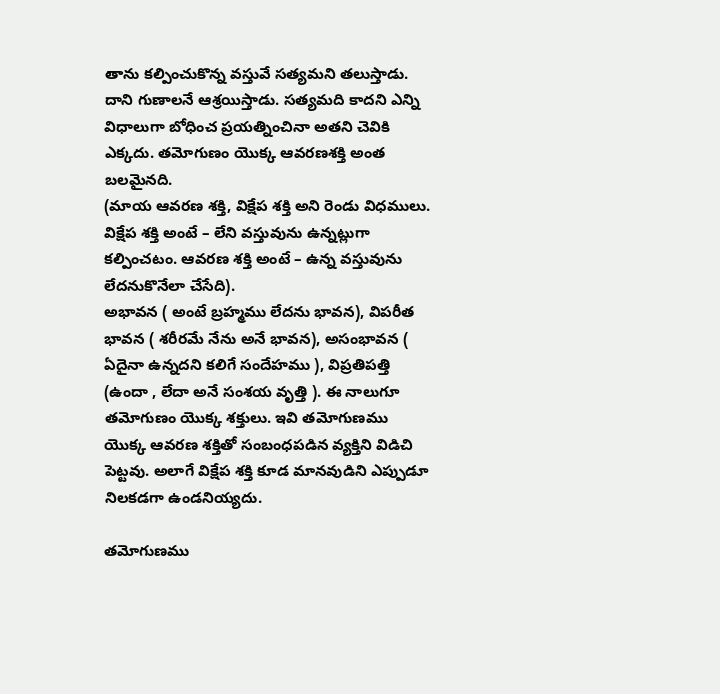తాను కల్పించుకొన్న వస్తువే సత్యమని తలుస్తాడు. దాని గుణాలనే ఆశ్రయిస్తాడు. సత్యమది కాదని ఎన్ని విధాలుగా బోధించ ప్రయత్నించినా అతని చెవికి ఎక్కదు. తమోగుణం యొక్క ఆవరణశక్తి అంత బలమైనది.
(మాయ ఆవరణ శక్తి, విక్షేప శక్తి అని రెండు విధములు. విక్షేప శక్తి అంటే – లేని వస్తువును ఉన్నట్లుగా కల్పించటం. ఆవరణ శక్తి అంటే – ఉన్న వస్తువును లేదనుకొనేలా చేసేది).
అభావన ( అంటే బ్రహ్మము లేదను భావన), విపరీత భావన ( శరీరమే నేను అనే భావన), అసంభావన ( ఏదైనా ఉన్నదని కలిగే సందేహము ), విప్రతిపత్తి (ఉందా , లేదా అనే సంశయ వృత్తి ). ఈ నాలుగూ తమోగుణం యొక్క శక్తులు. ఇవి తమోగుణము యొక్క ఆవరణ శక్తితో సంబంధపడిన వ్యక్తిని విడిచి పెట్టవు. అలాగే విక్షేప శక్తి కూడ మానవుడిని ఎప్పుడూ నిలకడగా ఉండనియ్యదు.

తమోగుణము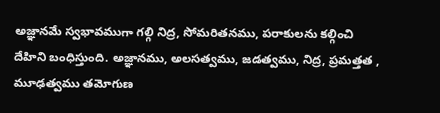అజ్ఞానమే స్వభావముగా గల్గి నిద్ర, సోమరితనము, పరాకులను కల్గించి దేహిని బంధిస్తుంది. అజ్ఞానము, అలసత్వము, జడత్వము, నిద్ర, ప్రమత్తత , మూఢత్వము తమోగుణ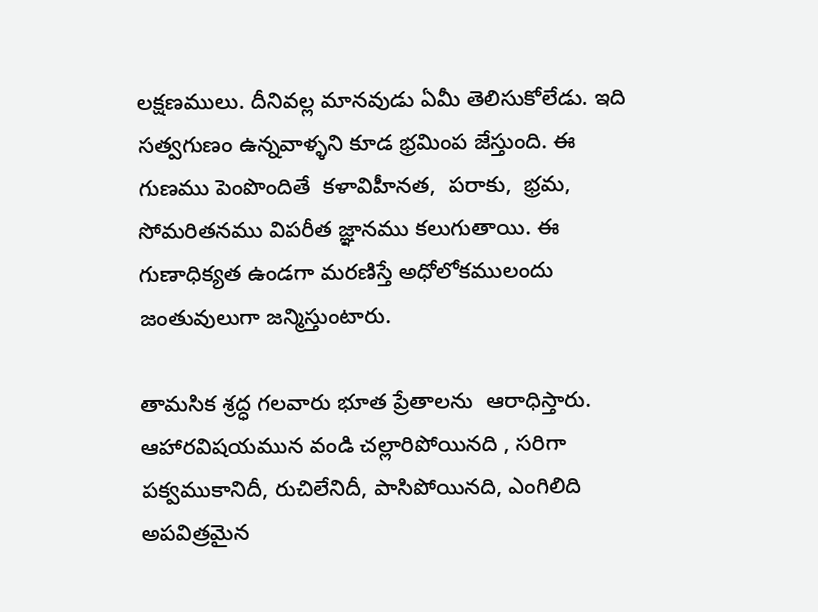లక్షణములు. దీనివల్ల మానవుడు ఏమీ తెలిసుకోలేడు. ఇది సత్వగుణం ఉన్నవాళ్ళని కూడ భ్రమింప జేస్తుంది. ఈ గుణము పెంపొందితే  కళావిహీనత,  పరాకు,  భ్రమ,  సోమరితనము విపరీత జ్ఞానము కలుగుతాయి. ఈ గుణాధిక్యత ఉండగా మరణిస్తే అధోలోకములందు జంతువులుగా జన్మిస్తుంటారు.

తామసిక శ్రద్ధ గలవారు భూత ప్రేతాలను  ఆరాధిస్తారు. ఆహారవిషయమున వండి చల్లారిపోయినది , సరిగా పక్వముకానిదీ, రుచిలేనిదీ, పాసిపోయినది, ఎంగిలిది  అపవిత్రమైన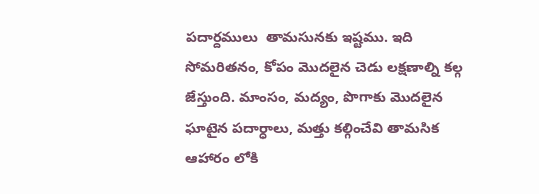పదార్దములు  తామసునకు ఇష్టము. ఇది సోమరితనం, కోపం మొదలైన చెడు లక్షణాల్ని కల్గ జేస్తుంది. మాంసం, మద్యం, పొగాకు మొదలైన ఘాటైన పదార్ధాలు, మత్తు కల్గించేవి తామసిక ఆహారం లోకి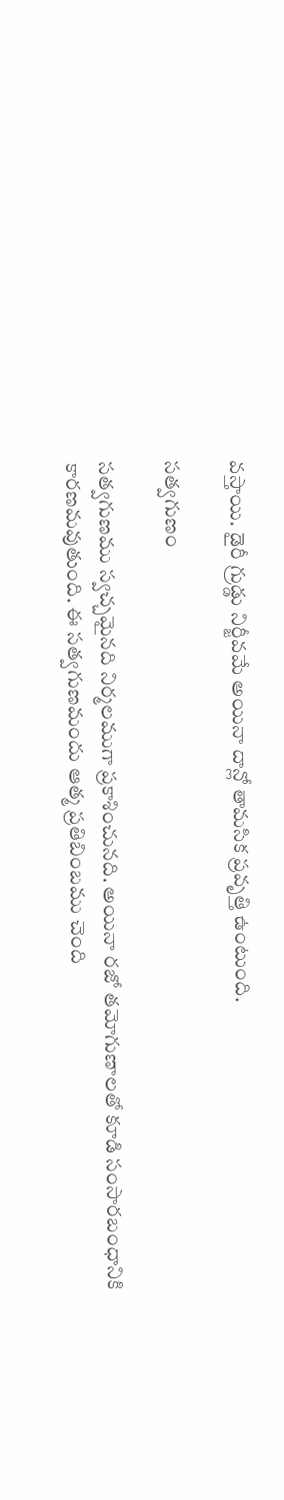వస్తాయి. డైరీ గ్రుడ్డు నిర్జీవమే అయినా దాన్లో తామసిక ప్రవృత్తి ఉంటుంది.

సత్వగుణం

సత్వగుణము స్వచ్చమైనది నిర్మలముగా ప్రకాశించునది. అయినా రజో తమోగుణాలతో కూడి సంసారబంధానికి కారణమవుతుంది. ఈ సత్వగుణమందు ఆత్మ ప్రతిబింబము చెంది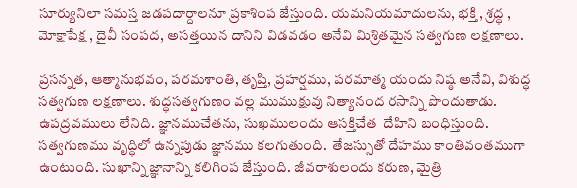సూర్యునిలా సమస్త జడపదార్దాలనూ ప్రకాశింప జేస్తుంది. యమనియమాదులను, భక్తి , శ్రద్ధ , మోక్షాపేక్ష , దైవీ సంపద, అసత్తయిన దానిని విడవడం అనేవి మిశ్రితమైన సత్వగుణ లక్షణాలు.

ప్రసన్నత, ఆత్మానుభవం, పరమశాంతి, తృప్తి, ప్రహర్షము, పరమాత్మ యందు నిష్ఠ అనేవి, విశుద్ధ సత్వగుణ లక్షణాలు. శుద్ధసత్వగుణం వల్ల ముముక్షువు నిత్యానంద రసాన్ని పొందుతాడు.  ఉపద్రవములు లేనిది. జ్ఞానముచేతను, సుఖములందు ఆసక్తిచేత  దేహిని బంధిస్తుంది. సత్వగుణము వృద్ధిలో ఉన్నపుడు జ్ఞానము కలగుతుంది.  తేజస్సుతో దేహము కాంతివంతముగా ఉంటుంది. సుఖాన్ని జ్ఞానాన్ని కలిగింప జేస్తుంది. జీవరాశులందు కరుణ, మైత్రి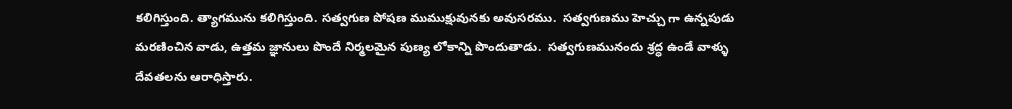కలిగిస్తుంది. త్యాగమును కలిగిస్తుంది. సత్వగుణ పోషణ ముముక్షువునకు అవుసరము.  సత్వగుణము హెచ్చు గా ఉన్నపుడు మరణించిన వాడు, ఉత్తమ జ్ఞానులు పొందే నిర్మలమైన పుణ్య లోకాన్ని పొందుతాడు.  సత్వగుణమునందు శ్రద్ధ ఉండే వాళ్ళు దేవతలను ఆరాధిస్తారు.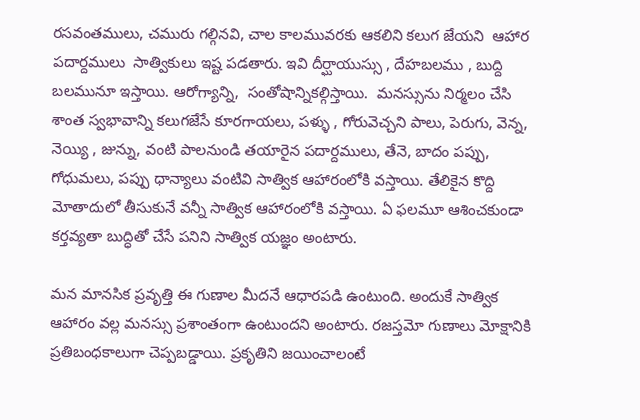రసవంతములు, చమురు గల్గినవి, చాల కాలమువరకు ఆకలిని కలుగ జేయని  ఆహార పదార్దములు  సాత్వికులు ఇష్ట పడతారు. ఇవి దీర్ఘాయుస్సు , దేహబలము , బుద్ది బలమునూ ఇస్తాయి. ఆరోగ్యాన్ని,  సంతోషాన్నికల్గిస్తాయి.  మనస్సును నిర్మలం చేసి శాంత స్వభావాన్ని కలుగజేసే కూరగాయలు, పళ్ళు , గోరువెచ్చని పాలు, పెరుగు, వెన్న, నెయ్యి , జున్ను, వంటి పాలనుండి తయారైన పదార్దములు, తేనె, బాదం పప్పు, గోధుమలు, పప్పు ధాన్యాలు వంటివి సాత్విక ఆహారంలోకి వస్తాయి. తేలికైన కొద్ది మోతాదులో తీసుకునే వన్నీ సాత్విక ఆహారంలోకి వస్తాయి. ఏ ఫలమూ ఆశించకుండా కర్తవ్యతా బుద్ధితో చేసే పనిని సాత్విక యజ్ఞం అంటారు.

మన మానసిక ప్రవృత్తి ఈ గుణాల మీదనే ఆధారపడి ఉంటుంది. అందుకే సాత్విక ఆహారం వల్ల మనస్సు ప్రశాంతంగా ఉంటుందని అంటారు. రజస్తమో గుణాలు మోక్షానికి ప్రతిబంధకాలుగా చెప్పబడ్డాయి. ప్రకృతిని జయించాలంటే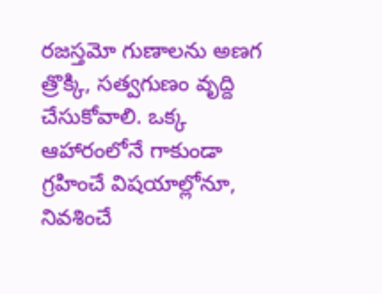రజస్తమో గుణాలను అణగ త్రొక్కి, సత్వగుణం వృద్ది చేసుకోవాలి. ఒక్క ఆహారంలోనే గాకుండా గ్రహించే విషయాల్లోనూ, నివశించే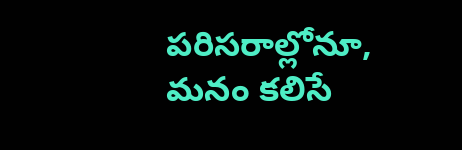పరిసరాల్లోనూ, మనం కలిసే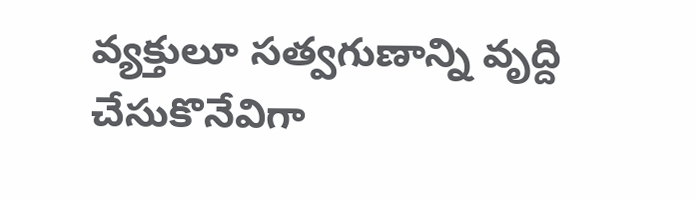వ్యక్తులూ సత్వగుణాన్ని వృద్ది చేసుకొనేవిగా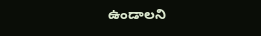ఉండాలని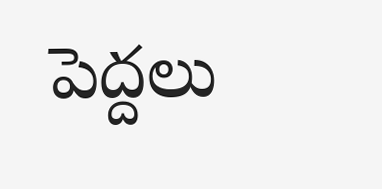పెద్దలు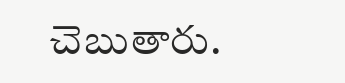చెబుతారు.